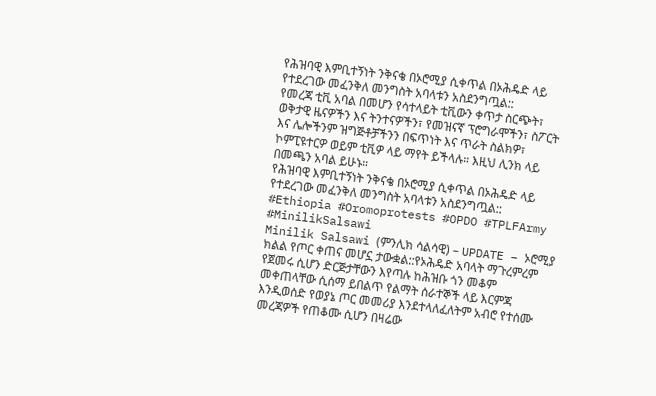የሕዝባዊ እምቢተኝነት ንቅናቄ በኦሮሚያ ሲቀጥል በኦሕዴድ ላይ የተደረገው መፈንቅለ መንግስት አባላቱን አስደንግጧል::
የመረጃ ቲቪ አባል በመሆን የሳተላይት ቲቪውን ቀጥታ ስርጭት፣ ወቅታዊ ዜናዎችን እና ትንተናዎችን፣ የመዝናኛ ፕሮግራሞችን፣ ስፖርት እና ሌሎችንም ዝግጅቶቻችንን በፍጥነት እና ጥራት ስልክዎ፣ ኮምፒዩተርዎ ወይም ቲቪዎ ላይ ማየት ይችላሉ። እዚህ ሊንክ ላይ በመጫን አባል ይሁኑ።
የሕዝባዊ እምቢተኝነት ንቅናቄ በኦሮሚያ ሲቀጥል በኦሕዴድ ላይ የተደረገው መፈንቅለ መንግስት አባላቱን አስደንግጧል:: #Ethiopia #Oromoprotests #OPDO #TPLFArmy #MinilikSalsawi
Minilik Salsawi (ምንሊክ ሳልሳዊ) – UPDATE – ኦሮሚያ ክልል የጦር ቀጠና መሆኗ ታውቋል::የኦሕዴድ አባላት ማጉረምረም የጀመሩ ሲሆን ድርጅታቸውን እየጣሉ ከሕዝቡ ጎን መቆም መቀጠላቸው ሲሰማ ይበልጥ የልማት ሰራተኞች ላይ እርምጃ እንዲወሰድ የወያኔ ጦር መመሪያ እንደተላለፈለትም አብሮ የተሰሙ መረጃዎች የጠቆሙ ሲሆን በዛሬው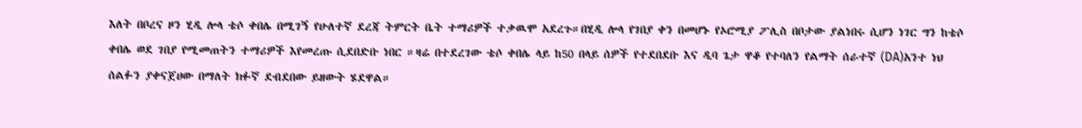እለት በቦረና ዞን ሂዲ ሎላ ቴሶ ቀበሌ በሚገኝ የሁለተኛ ደረጃ ትምርት ቤት ተማሪዎች ተቃዉሞ አደረጉ።በሂዲ ሎላ የገበያ ቀን በመሆኑ የኦሮሚያ ፖሊስ በቦታው ያልነበሩ ሲሆን ነገር ግን ከቴሶ ቀበሌ ወደ ገበያ የሚመጠትን ተማሪዎች እየመረጡ ሲደበድቡ ነበር ።ዛሬ በተደረገው ቴሶ ቀበሌ ላይ ከ50 በላይ ሰዎች የተደበደቡ እና ዲባ ጌታ ዋቆ የተባለን የልማት ሰራተኛ (DA)አንተ ነህ ሰልፉን ያቀናጀሀው በማለት ክፉኛ ደብደበው ይዘውት ሄደዋል።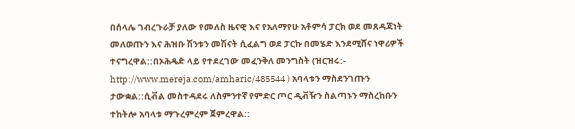በሰላሌ ገብረጉራቻ ያለው የመለስ ዜናዊ እና የአለማየሁ አቶምሳ ፓርክ ወደ መጸዳጃነት መለወጡን እና ሕዝቡ ሽንቱን መሽናት ሲፈልግ ወደ ፓርኩ በመሄድ እንደሚሸና ነዋሪዎች ተናግረዋል::በኦሕዴዽ ላይ የተደረገው መፈንቅለ መንግስት (ዝርዝሩ:- http://www.mereja.com/amharic/485544 ) አባላቱን ማስደንገጡን ታውቋል::ሲቭል መስተዳደሩ ለስምንተኛ የምድር ጦር ዲቭዥን ስልጣኑን ማስረከቡን ተከትሎ አባላቱ ማጉረምረም ጀምረዋል::